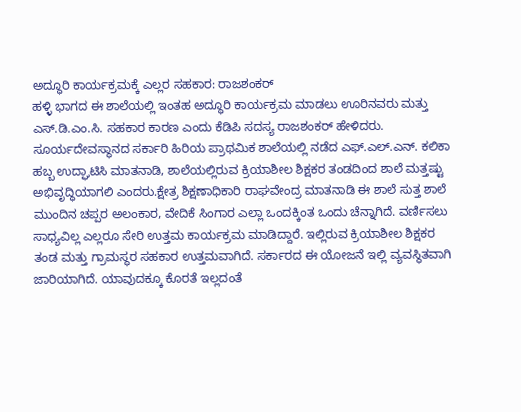ಅದ್ಧೂರಿ ಕಾರ್ಯಕ್ರಮಕ್ಕೆ ಎಲ್ಲರ ಸಹಕಾರ: ರಾಜಶಂಕರ್
ಹಳ್ಳಿ ಭಾಗದ ಈ ಶಾಲೆಯಲ್ಲಿ ಇಂತಹ ಅದ್ಧೂರಿ ಕಾರ್ಯಕ್ರಮ ಮಾಡಲು ಊರಿನವರು ಮತ್ತು ಎಸ್.ಡಿ.ಎಂ.ಸಿ. ಸಹಕಾರ ಕಾರಣ ಎಂದು ಕೆಡಿಪಿ ಸದಸ್ಯ ರಾಜಶಂಕರ್ ಹೇಳಿದರು.
ಸೂರ್ಯದೇವಸ್ಥಾನದ ಸರ್ಕಾರಿ ಹಿರಿಯ ಪ್ರಾಥಮಿಕ ಶಾಲೆಯಲ್ಲಿ ನಡೆದ ಎಫ್.ಎಲ್.ಎನ್. ಕಲಿಕಾ ಹಬ್ಬ ಉದ್ಘಾಟಿಸಿ ಮಾತನಾಡಿ, ಶಾಲೆಯಲ್ಲಿರುವ ಕ್ರಿಯಾಶೀಲ ಶಿಕ್ಷಕರ ತಂಡದಿಂದ ಶಾಲೆ ಮತ್ತಷ್ಟು ಅಭಿವೃದ್ಧಿಯಾಗಲಿ ಎಂದರು.ಕ್ಷೇತ್ರ ಶಿಕ್ಷಣಾಧಿಕಾರಿ ರಾಘವೇಂದ್ರ ಮಾತನಾಡಿ ಈ ಶಾಲೆ ಸುತ್ತ ಶಾಲೆ ಮುಂದಿನ ಚಪ್ಪರ ಅಲಂಕಾರ, ವೇದಿಕೆ ಸಿಂಗಾರ ಎಲ್ಲಾ ಒಂದಕ್ಕಿಂತ ಒಂದು ಚೆನ್ನಾಗಿದೆ. ವರ್ಣಿಸಲು ಸಾಧ್ಯವಿಲ್ಲ ಎಲ್ಲರೂ ಸೇರಿ ಉತ್ತಮ ಕಾರ್ಯಕ್ರಮ ಮಾಡಿದ್ದಾರೆ. ಇಲ್ಲಿರುವ ಕ್ರಿಯಾಶೀಲ ಶಿಕ್ಷಕರ ತಂಡ ಮತ್ತು ಗ್ರಾಮಸ್ಥರ ಸಹಕಾರ ಉತ್ತಮವಾಗಿದೆ. ಸರ್ಕಾರದ ಈ ಯೋಜನೆ ಇಲ್ಲಿ ವ್ಯವಸ್ಥಿತವಾಗಿ ಜಾರಿಯಾಗಿದೆ. ಯಾವುದಕ್ಕೂ ಕೊರತೆ ಇಲ್ಲದಂತೆ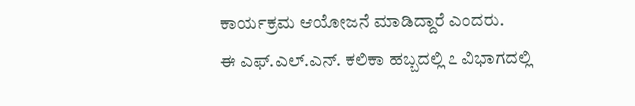ಕಾರ್ಯಕ್ರಮ ಆಯೋಜನೆ ಮಾಡಿದ್ದಾರೆ ಎಂದರು.
ಈ ಎಫ್.ಎಲ್.ಎನ್. ಕಲಿಕಾ ಹಬ್ಬದಲ್ಲಿ ೭ ವಿಭಾಗದಲ್ಲಿ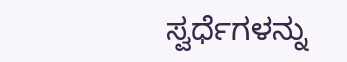ಸ್ವರ್ಧೆಗಳನ್ನು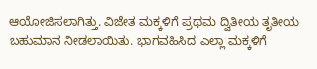ಆಯೋಜಿಸಲಾಗಿತ್ತು. ವಿಜೇತ ಮಕ್ಕಳಿಗೆ ಪ್ರಥಮ ದ್ವಿತೀಯ ತೃತೀಯ ಬಹುಮಾನ ನೀಡಲಾಯಿತು. ಭಾಗವಹಿಸಿದ ಎಲ್ಲಾ ಮಕ್ಕಳಿಗೆ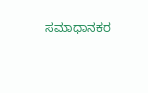ಸಮಾಧಾನಕರ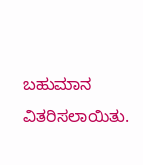ಬಹುಮಾನ ವಿತರಿಸಲಾಯಿತು.